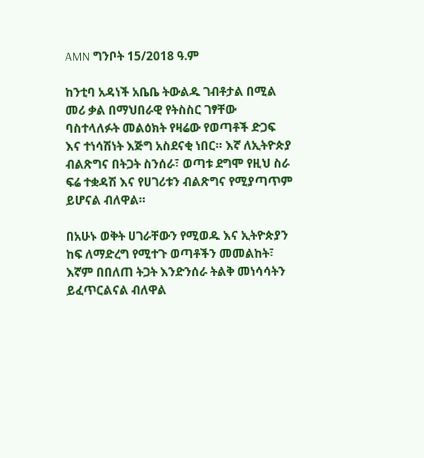AMN ግንቦት 15/2018 ዓ.ም

ከንቲባ አዳነች አቤቤ ትውልዱ ገብቶታል በሚል መሪ ቃል በማህበራዊ የትስስር ገፃቸው ባስተላለፉት መልዕክት የዛሬው የወጣቶች ድጋፍ እና ተነሳሽነት እጅግ አስደናቂ ነበር። እኛ ለኢትዮጵያ ብልጽግና በትጋት ስንሰራ፣ ወጣቱ ደግሞ የዚህ ስራ ፍሬ ተቋዳሽ እና የሀገሪቱን ብልጽግና የሚያጣጥም ይሆናል ብለዋል።

በአሁኑ ወቅት ሀገራቸውን የሚወዱ እና ኢትዮጵያን ከፍ ለማድረግ የሚተጉ ወጣቶችን መመልከት፣ እኛም በበለጠ ትጋት እንድንሰራ ትልቅ መነሳሳትን ይፈጥርልናል ብለዋል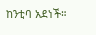ከንቲባ አደነች።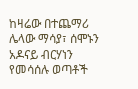ከዛሬው በተጨማሪ ሌላው ማሳያ፣ ሰሞኑን አዶናይ ብርሃነን የመሳሰሉ ወጣቶች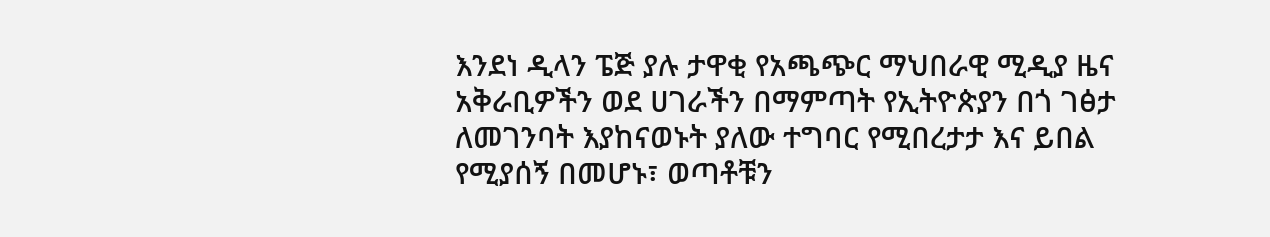እንደነ ዲላን ፔጅ ያሉ ታዋቂ የአጫጭር ማህበራዊ ሚዲያ ዜና አቅራቢዎችን ወደ ሀገራችን በማምጣት የኢትዮጵያን በጎ ገፅታ ለመገንባት እያከናወኑት ያለው ተግባር የሚበረታታ እና ይበል የሚያሰኝ በመሆኑ፣ ወጣቶቹን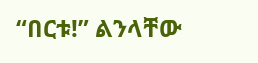“በርቱ!” ልንላቸው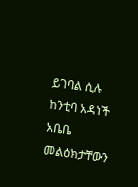ይገባል ሲሉ ከንቲባ አዳነች አቤቤ መልዕክታቸውን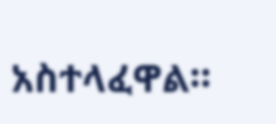አስተላፈዋል።